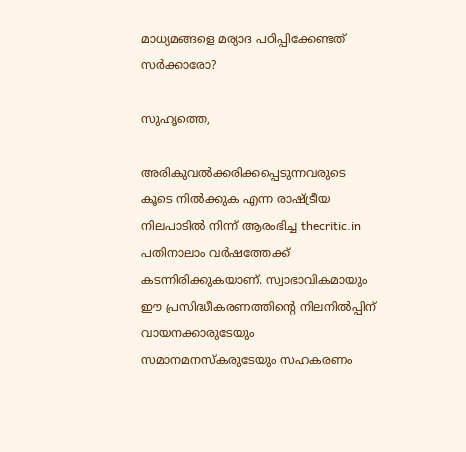മാധ്യമങ്ങളെ മര്യാദ പഠിപ്പിക്കേണ്ടത് സര്‍ക്കാരോ?

സുഹൃത്തെ,

അരികുവല്‍ക്കരിക്കപ്പെടുന്നവരുടെ കൂടെ നില്‍ക്കുക എന്ന രാഷ്ട്രീയ നിലപാടില്‍ നിന്ന് ആരംഭിച്ച thecritic.in പതിനാലാം വര്‍ഷത്തേക്ക് കടന്നിരിക്കുകയാണ്. സ്വാഭാവികമായും ഈ പ്രസിദ്ധീകരണത്തിന്റെ നിലനില്‍പ്പിന് വായനക്കാരുടേയും സമാനമനസ്‌കരുടേയും സഹകരണം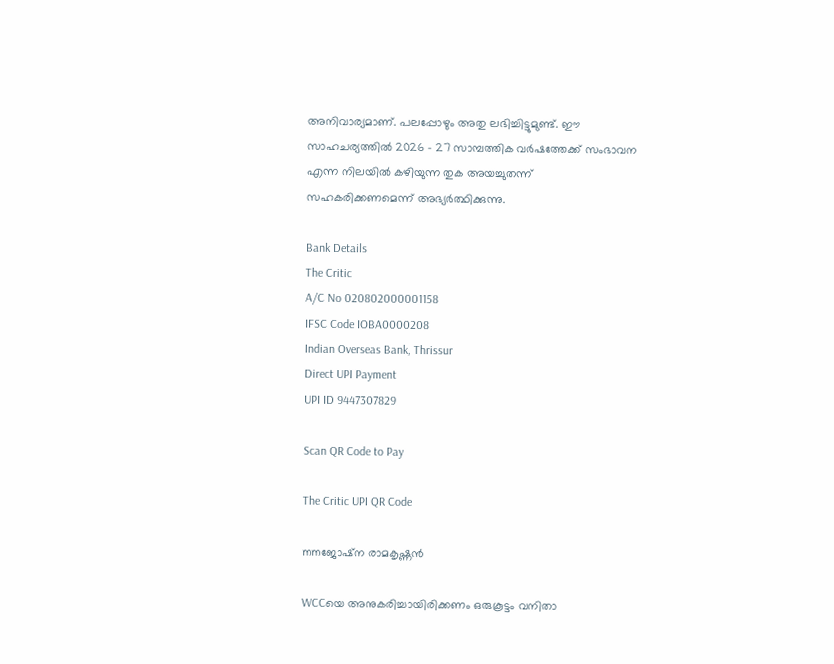അനിവാര്യമാണ്. പലപ്പോഴും അതു ലഭിച്ചിട്ടുമുണ്ട്. ഈ സാഹചര്യത്തില്‍ 2026 - 27 സാമ്പത്തിക വര്‍ഷത്തേക്ക് സംഭാവന എന്ന നിലയില്‍ കഴിയുന്ന തുക അയച്ചുതന്ന് സഹകരിക്കണമെന്ന് അഭ്യര്‍ത്ഥിക്കുന്നു.

Bank Details
The Critic
A/C No 020802000001158
IFSC Code IOBA0000208
Indian Overseas Bank, Thrissur
Direct UPI Payment
UPI ID 9447307829

Scan QR Code to Pay

The Critic UPI QR Code

mmജോഷ്‌ന രാമകൃഷ്ണന്‍

WCCയെ അനുകരിച്ചായിരിക്കണം ഒരുകൂട്ടം വനിതാ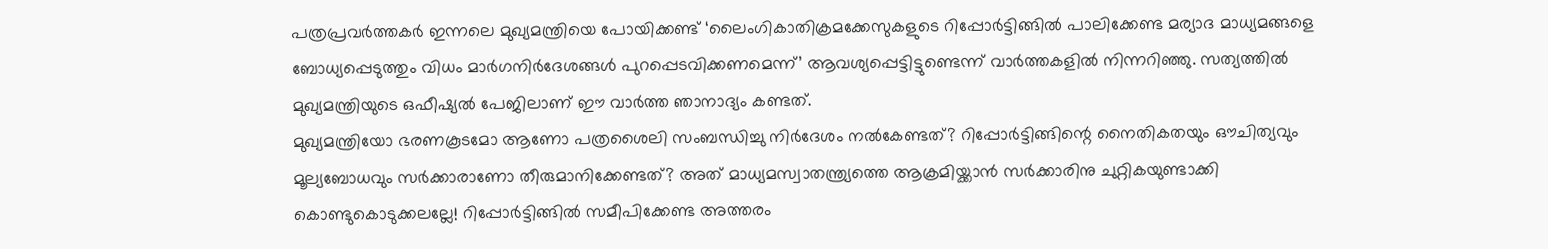പത്രപ്രവര്‍ത്തകര്‍ ഇന്നലെ മുഖ്യമന്ത്രിയെ പോയിക്കണ്ട് ‘ലൈംഗികാതിക്രമക്കേസുകളുടെ റിപ്പോര്‍ട്ടിങ്ങില്‍ പാലിക്കേണ്ട മര്യാദ മാധ്യമങ്ങളെ ബോധ്യപ്പെടുത്തും വിധം മാര്‍ഗനിര്‍ദേശങ്ങള്‍ പുറപ്പെടവിക്കണമെന്ന്’ ആവശ്യപ്പെട്ടിട്ടുണ്ടെന്ന് വാര്‍ത്തകളില്‍ നിന്നറിഞ്ഞു. സത്യത്തില്‍ മുഖ്യമന്ത്രിയുടെ ഒഫീഷ്യല്‍ പേജിലാണ് ഈ വാര്‍ത്ത ഞാനാദ്യം കണ്ടത്.
മുഖ്യമന്ത്രിയോ ഭരണകൂടമോ ആണോ പത്രശൈലി സംബന്ധിച്ചു നിര്‍ദേശം നല്‍കേണ്ടത്? റിപ്പോര്‍ട്ടിങ്ങിന്റെ നൈതികതയും ഔചിത്യവും മൂല്യബോധവും സര്‍ക്കാരാണോ തീരുമാനിക്കേണ്ടത്? അത് മാധ്യമസ്വാതന്ത്ര്യത്തെ ആക്രമിയ്ക്കാന്‍ സര്‍ക്കാരിനു ചുറ്റികയുണ്ടാക്കി കൊണ്ടുകൊടുക്കലല്ലേ! റിപ്പോര്‍ട്ടിങ്ങില്‍ സമീപിക്കേണ്ട അത്തരം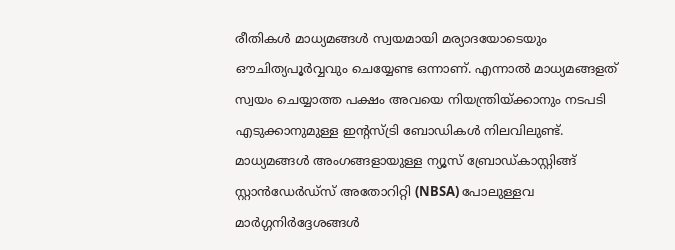രീതികള്‍ മാധ്യമങ്ങള്‍ സ്വയമായി മര്യാദയോടെയും ഔചിത്യപൂര്‍വ്വവും ചെയ്യേണ്ട ഒന്നാണ്. എന്നാല്‍ മാധ്യമങ്ങളത് സ്വയം ചെയ്യാത്ത പക്ഷം അവയെ നിയന്ത്രിയ്ക്കാനും നടപടി എടുക്കാനുമുള്ള ഇന്റസ്ട്രി ബോഡികള്‍ നിലവിലുണ്ട്. മാധ്യമങ്ങള്‍ അംഗങ്ങളായുള്ള ന്യൂസ് ബ്രോഡ്കാസ്റ്റിങ്ങ് സ്റ്റാന്‍ഡേര്‍ഡ്‌സ് അതോറിറ്റി (NBSA) പോലുള്ളവ മാര്‍ഗ്ഗനിര്‍ദ്ദേശങ്ങള്‍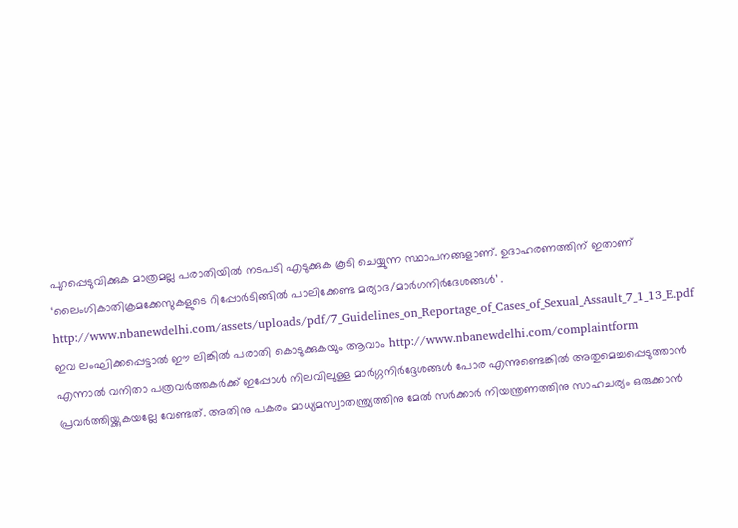പുറപ്പെടുവിക്കുക മാത്രമല്ല പരാതിയില്‍ നടപടി എടുക്കുക കൂടി ചെയ്യുന്ന സ്ഥാപനങ്ങളാണ്. ഉദാഹരണത്തിന് ഇതാണ് ‘ലൈംഗികാതിക്രമക്കേസുകളുടെ റിപ്പോര്‍ടിങ്ങില്‍ പാലിക്കേണ്ട മര്യാദ/മാര്‍ഗനിര്‍ദേശങ്ങള്‍’ . http://www.nbanewdelhi.com/assets/uploads/pdf/7_Guidelines_on_Reportage_of_Cases_of_Sexual_Assault_7_1_13_E.pdf
ഇവ ലംഘിക്കപ്പെട്ടാല്‍ ഈ ലിങ്കില്‍ പരാതി കൊടുക്കുകയും ആവാം http://www.nbanewdelhi.com/complaintform
എന്നാല്‍ വനിതാ പത്രവര്‍ത്തകര്‍ക്ക് ഇപ്പോള്‍ നിലവിലുള്ള മാര്‍ഗ്ഗനിര്‍ദ്ദേശങ്ങള്‍ പോര എന്നുണ്ടെങ്കില്‍ അതുമെച്ചപ്പെടുത്താന്‍ പ്രവര്‍ത്തിയ്ക്കുകയല്ലേ വേണ്ടത്. അതിനു പകരം മാധ്യമസ്വാതന്ത്ര്യത്തിനു മേല്‍ സര്‍ക്കാര്‍ നിയന്ത്രണത്തിനു സാഹചര്യം ഒരുക്കാന്‍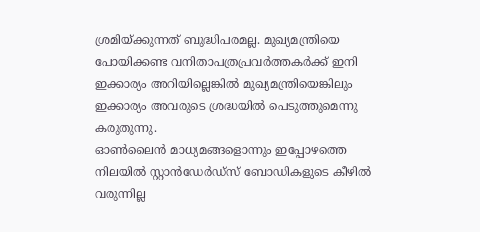ശ്രമിയ്ക്കുന്നത് ബുദ്ധിപരമല്ല. മുഖ്യമന്ത്രിയെ പോയിക്കണ്ട വനിതാപത്രപ്രവര്‍ത്തകര്‍ക്ക് ഇനി ഇക്കാര്യം അറിയില്ലെങ്കില്‍ മുഖ്യമന്ത്രിയെങ്കിലും ഇക്കാര്യം അവരുടെ ശ്രദ്ധയില്‍ പെടുത്തുമെന്നു കരുതുന്നു.
ഓണ്‍ലൈന്‍ മാധ്യമങ്ങളൊന്നും ഇപ്പോഴത്തെ നിലയില്‍ സ്റ്റാന്‍ഡേര്‍ഡ്‌സ് ബോഡികളുടെ കീഴില്‍ വരുന്നില്ല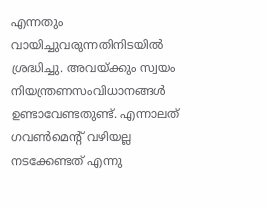എന്നതും വായിച്ചുവരുന്നതിനിടയില്‍ ശ്രദ്ധിച്ചു. അവയ്ക്കും സ്വയം നിയന്ത്രണസംവിധാനങ്ങള്‍ ഉണ്ടാവേണ്ടതുണ്ട്. എന്നാലത് ഗവണ്‍മെന്റ് വഴിയല്ല നടക്കേണ്ടത് എന്നു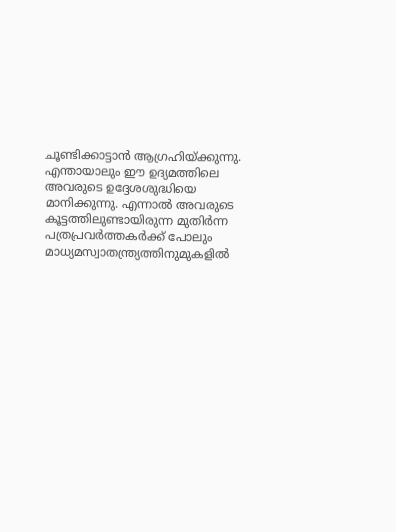ചൂണ്ടിക്കാട്ടാന്‍ ആഗ്രഹിയ്ക്കുന്നു. എന്തായാലും ഈ ഉദ്യമത്തിലെ അവരുടെ ഉദ്ദേശശുദ്ധിയെ മാനിക്കുന്നു. എന്നാല്‍ അവരുടെ കൂട്ടത്തിലുണ്ടായിരുന്ന മുതിര്‍ന്ന പത്രപ്രവര്‍ത്തകര്‍ക്ക് പോലും മാധ്യമസ്വാതന്ത്ര്യത്തിനുമുകളില്‍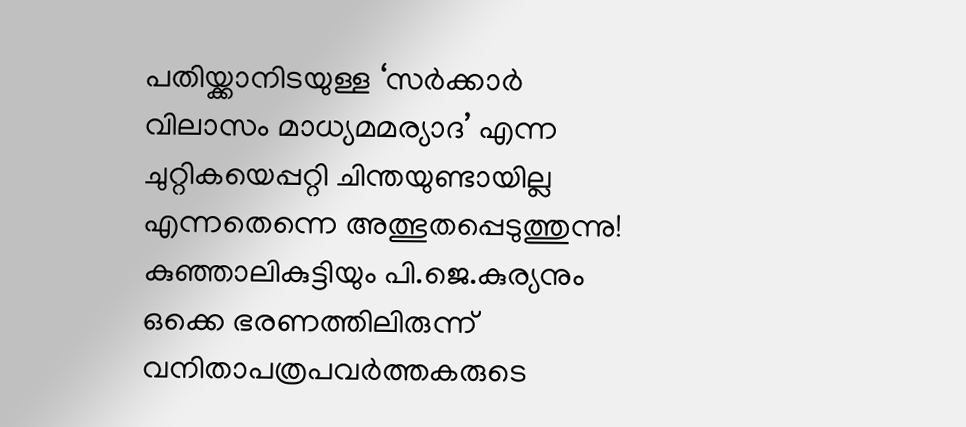പതിയ്ക്കാനിടയുള്ള ‘സര്‍ക്കാര്‍ വിലാസം മാധ്യമമര്യാദ’ എന്ന ചുറ്റികയെപ്പറ്റി ചിന്തയുണ്ടായില്ല എന്നതെന്നെ അത്ഭുതപ്പെടുത്തുന്നു!
കുഞ്ഞാലികുട്ടിയും പി.ജെ.കുര്യനും ഒക്കെ ഭരണത്തിലിരുന്ന് വനിതാപത്രപവര്‍ത്തകരുടെ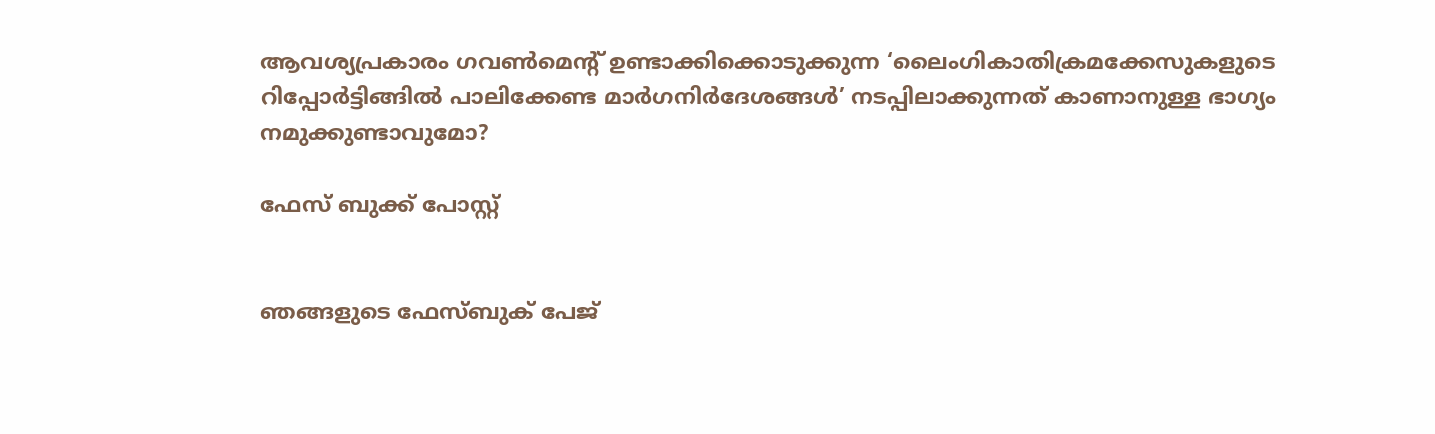ആവശ്യപ്രകാരം ഗവണ്‍മെന്റ് ഉണ്ടാക്കിക്കൊടുക്കുന്ന ‘ലൈംഗികാതിക്രമക്കേസുകളുടെ റിപ്പോര്‍ട്ടിങ്ങില്‍ പാലിക്കേണ്ട മാര്‍ഗനിര്‍ദേശങ്ങള്‍’ നടപ്പിലാക്കുന്നത് കാണാനുള്ള ഭാഗ്യം നമുക്കുണ്ടാവുമോ?

ഫേസ് ബുക്ക് പോസ്റ്റ്‌


ഞങ്ങളുടെ ഫേസ്ബുക് പേജ്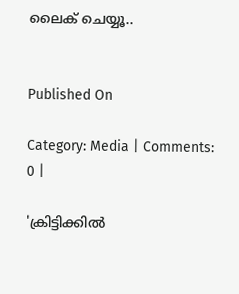ലൈക് ചെയ്യൂ..


Published On

Category: Media | Comments: 0 |

'ക്രിട്ടിക്കില്‍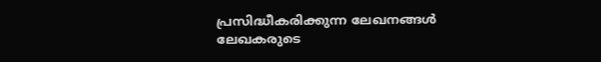പ്രസിദ്ധീകരിക്കുന്ന ലേഖനങ്ങള്‍ ലേഖകരുടെ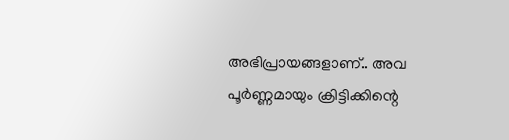അഭിപ്രായങ്ങളാണ്.. അവ പൂര്‍ണ്ണമായും ക്രിട്ടിക്കിന്റെ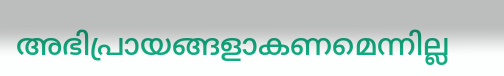അഭിപ്രായങ്ങളാകണമെന്നില്ല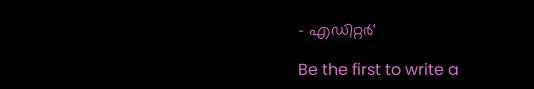- എഡിറ്റര്‍'

Be the first to write a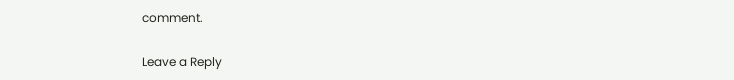comment.

Leave a Reply